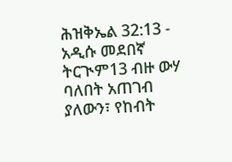ሕዝቅኤል 32:13 - አዲሱ መደበኛ ትርጒም13 ብዙ ውሃ ባለበት አጠገብ ያለውን፣ የከብት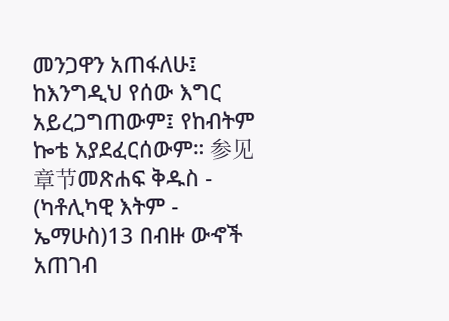መንጋዋን አጠፋለሁ፤ ከእንግዲህ የሰው እግር አይረጋግጠውም፤ የከብትም ኰቴ አያደፈርሰውም። 参见章节መጽሐፍ ቅዱስ - (ካቶሊካዊ እትም - ኤማሁስ)13 በብዙ ውኆች አጠገብ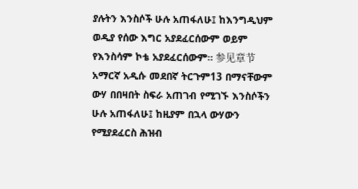ያሉትን እንስሶች ሁሉ አጠፋለሁ፤ ከእንግዲህም ወዲያ የሰው እግር አያደፈርሰውም ወይም የእንስሳም ኮቴ አያደፈርሰውም። 参见章节አማርኛ አዲሱ መደበኛ ትርጉም13 በማናቸውም ውሃ በበዛበት ስፍራ አጠገብ የሚገኙ እንስሶችን ሁሉ አጠፋለሁ፤ ከዚያም በኋላ ውሃውን የሚያደፈርስ ሕዝብ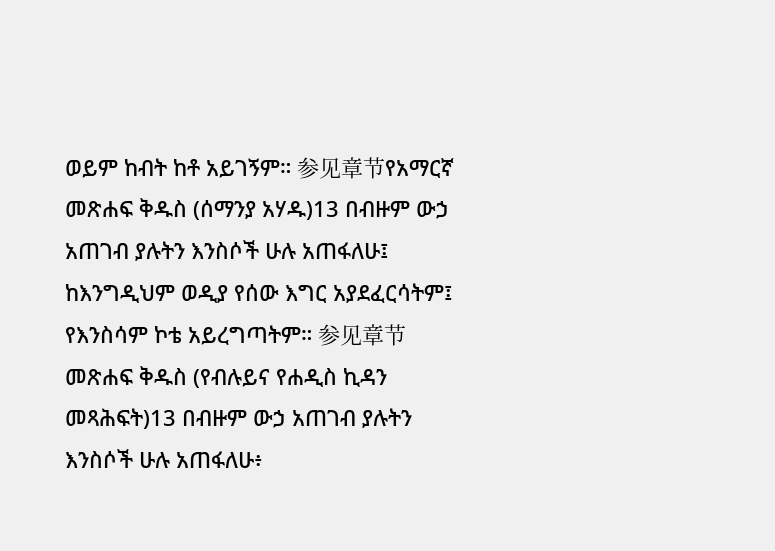ወይም ከብት ከቶ አይገኝም። 参见章节የአማርኛ መጽሐፍ ቅዱስ (ሰማንያ አሃዱ)13 በብዙም ውኃ አጠገብ ያሉትን እንስሶች ሁሉ አጠፋለሁ፤ ከእንግዲህም ወዲያ የሰው እግር አያደፈርሳትም፤ የእንስሳም ኮቴ አይረግጣትም። 参见章节መጽሐፍ ቅዱስ (የብሉይና የሐዲስ ኪዳን መጻሕፍት)13 በብዙም ውኃ አጠገብ ያሉትን እንስሶች ሁሉ አጠፋለሁ፥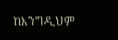ከእንግዲህም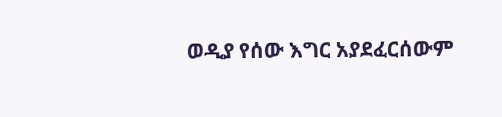ወዲያ የሰው እግር አያደፈርሰውም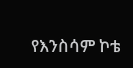የእንስሳም ኮቴ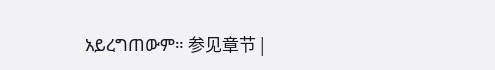አይረግጠውም። 参见章节 |